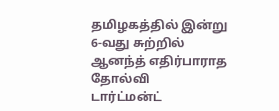தமிழகத்தில் இன்று
6-வது சுற்றில் ஆனந்த் எதிர்பாராத தோல்வி
டார்ட்மன்ட்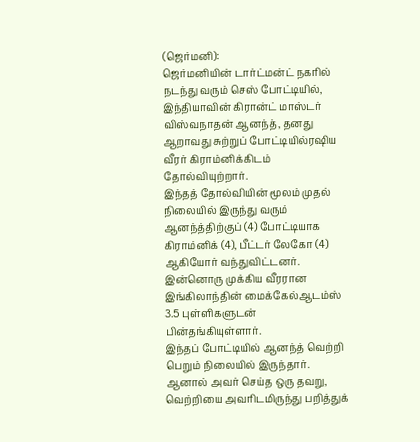(ஜெர்மனி):
ஜெர்மனியின் டார்ட்மன்ட் நகரில் நடந்து வரும் செஸ் போட்டியில், இந்தியாவின் கிரான்ட் மாஸ்டர் விஸ்வநாதன் ஆனந்த், தனது ஆறாவது சுற்றுப் போட்டியில்ரஷிய வீரர் கிராம்னிக்கிடம் தோல்வியுற்றார்.
இந்தத் தோல்வியின் மூலம் முதல் நிலையில் இருந்து வரும் ஆனந்த்திற்குப் (4) போட்டியாக கிராம்னிக் (4), பீட்டர் லேகோ (4) ஆகியோர் வந்துவிட்டனர். இன்னொரு முக்கிய வீரரான இங்கிலாந்தின் மைக்கேல்ஆடம்ஸ் 3.5 புள்ளிகளுடன் பின்தங்கியுள்ளார்.
இந்தப் போட்டியில் ஆனந்த் வெற்றி பெறும் நிலையில் இருந்தார். ஆனால் அவர் செய்த ஒரு தவறு, வெற்றியை அவரிடமிருந்து பறித்துக்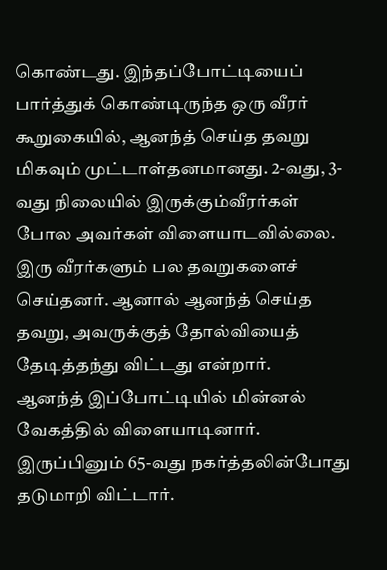கொண்டது. இந்தப்போட்டியைப் பார்த்துக் கொண்டிருந்த ஒரு வீரர் கூறுகையில், ஆனந்த் செய்த தவறு மிகவும் முட்டாள்தனமானது. 2-வது, 3-வது நிலையில் இருக்கும்வீரர்கள் போல அவர்கள் விளையாடவில்லை. இரு வீரர்களும் பல தவறுகளைச் செய்தனர். ஆனால் ஆனந்த் செய்த தவறு, அவருக்குத் தோல்வியைத் தேடித்தந்து விட்டது என்றார்.
ஆனந்த் இப்போட்டியில் மின்னல் வேகத்தில் விளையாடினார். இருப்பினும் 65-வது நகர்த்தலின்போது தடுமாறி விட்டார்.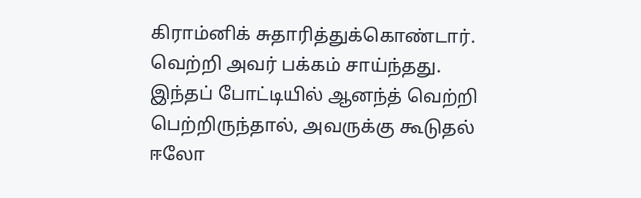கிராம்னிக் சுதாரித்துக்கொண்டார். வெற்றி அவர் பக்கம் சாய்ந்தது. இந்தப் போட்டியில் ஆனந்த் வெற்றி பெற்றிருந்தால், அவருக்கு கூடுதல் ஈலோ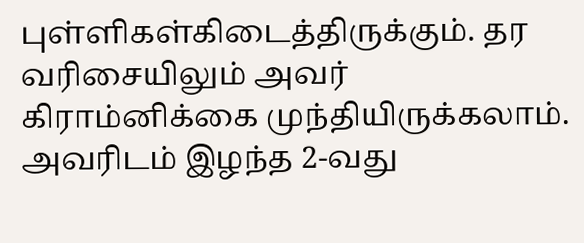புள்ளிகள்கிடைத்திருக்கும். தர வரிசையிலும் அவர் கிராம்னிக்கை முந்தியிருக்கலாம். அவரிடம் இழந்த 2-வது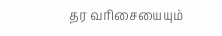தர வரிசையையும்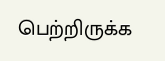பெற்றிருக்க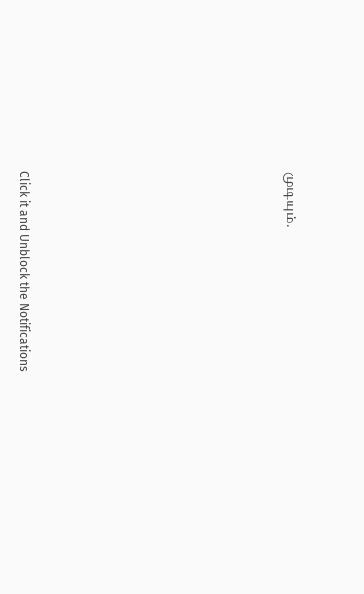முடியும்.












Click it and Unblock the Notifications